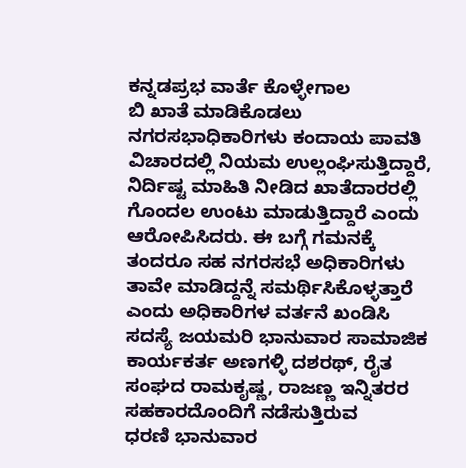ಕನ್ನಡಪ್ರಭ ವಾರ್ತೆ ಕೊಳ್ಳೇಗಾಲ
ಬಿ ಖಾತೆ ಮಾಡಿಕೊಡಲು ನಗರಸಭಾಧಿಕಾರಿಗಳು ಕಂದಾಯ ಪಾವತಿ ವಿಚಾರದಲ್ಲಿ ನಿಯಮ ಉಲ್ಲಂಘಿಸುತ್ತಿದ್ದಾರೆ, ನಿರ್ದಿಷ್ಟ ಮಾಹಿತಿ ನೀಡಿದ ಖಾತೆದಾರರಲ್ಲಿ ಗೊಂದಲ ಉಂಟು ಮಾಡುತ್ತಿದ್ದಾರೆ ಎಂದು ಆರೋಪಿಸಿದರು. ಈ ಬಗ್ಗೆ ಗಮನಕ್ಕೆ ತಂದರೂ ಸಹ ನಗರಸಭೆ ಅಧಿಕಾರಿಗಳು ತಾವೇ ಮಾಡಿದ್ದನ್ನೆ ಸಮರ್ಥಿಸಿಕೊಳ್ಳತ್ತಾರೆ ಎಂದು ಅಧಿಕಾರಿಗಳ ವರ್ತನೆ ಖಂಡಿಸಿ ಸದಸ್ಯೆ ಜಯಮರಿ ಭಾನುವಾರ ಸಾಮಾಜಿಕ ಕಾರ್ಯಕರ್ತ ಅಣಗಳ್ಳಿ ದಶರಥ್, ರೈತ ಸಂಘದ ರಾಮಕೖಷ್ಣ, ರಾಜಣ್ಣ ಇನ್ನಿತರರ ಸಹಕಾರದೊಂದಿಗೆ ನಡೆಸುತ್ತಿರುವ
ಧರಣಿ ಭಾನುವಾರ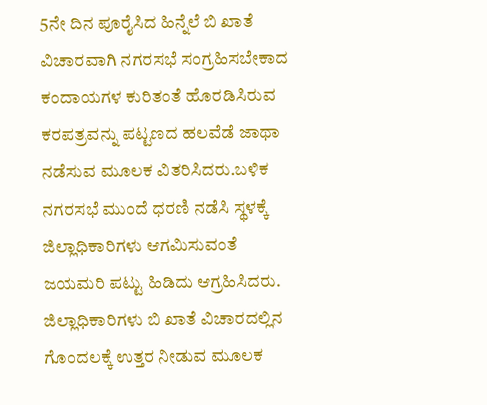5ನೇ ದಿನ ಪೂರೈಸಿದ ಹಿನ್ನೆಲೆ ಬಿ ಖಾತೆ ವಿಚಾರವಾಗಿ ನಗರಸಭೆ ಸಂಗ್ರಹಿಸಬೇಕಾದ ಕಂದಾಯಗಳ ಕುರಿತಂತೆ ಹೊರಡಿಸಿರುವ ಕರಪತ್ರವನ್ನು ಪಟ್ಟಣದ ಹಲವೆಡೆ ಜಾಥಾ ನಡೆಸುವ ಮೂಲಕ ವಿತರಿಸಿದರು.ಬಳಿಕ ನಗರಸಭೆ ಮುಂದೆ ಧರಣಿ ನಡೆಸಿ ಸ್ಥಳಕ್ಕೆ ಜಿಲ್ಲಾಧಿಕಾರಿಗಳು ಆಗಮಿಸುವಂತೆ ಜಯಮರಿ ಪಟ್ಟು ಹಿಡಿದು ಆಗ್ರಹಿಸಿದರು.
ಜಿಲ್ಲಾಧಿಕಾರಿಗಳು ಬಿ ಖಾತೆ ವಿಚಾರದಲ್ಲಿನ ಗೊಂದಲಕ್ಕೆ ಉತ್ತರ ನೀಡುವ ಮೂಲಕ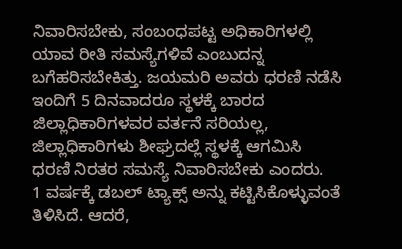ನಿವಾರಿಸಬೇಕು, ಸಂಬಂಧಪಟ್ಟ ಅಧಿಕಾರಿಗಳಲ್ಲಿ ಯಾವ ರೀತಿ ಸಮಸ್ಯೆಗಳಿವೆ ಎಂಬುದನ್ನ ಬಗೆಹರಿಸಬೇಕಿತ್ತು. ಜಯಮರಿ ಅವರು ಧರಣಿ ನಡೆಸಿ ಇಂದಿಗೆ 5 ದಿನವಾದರೂ ಸ್ಥಳಕ್ಕೆ ಬಾರದ ಜಿಲ್ಲಾಧಿಕಾರಿಗಳವರ ವರ್ತನೆ ಸರಿಯಲ್ಲ, ಜಿಲ್ಲಾಧಿಕಾರಿಗಳು ಶೀಘ್ರದಲ್ಲೆ ಸ್ಥಳಕ್ಕೆ ಆಗಮಿಸಿ ಧರಣಿ ನಿರತರ ಸಮಸ್ಯೆ ನಿವಾರಿಸಬೇಕು ಎಂದರು.
1 ವರ್ಷಕ್ಕೆ ಡಬಲ್ ಟ್ಯಾಕ್ಸ್ ಅನ್ನು ಕಟ್ಟಿಸಿಕೊಳ್ಳುವಂತೆ ತಿಳಿಸಿದೆ. ಆದರೆ,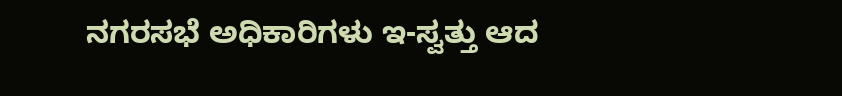ನಗರಸಭೆ ಅಧಿಕಾರಿಗಳು ಇ-ಸ್ವತ್ತು ಆದ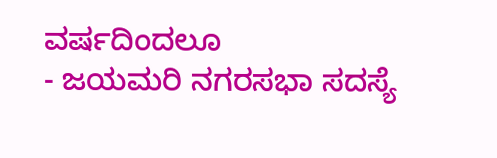ವರ್ಷದಿಂದಲೂ
- ಜಯಮರಿ ನಗರಸಭಾ ಸದಸ್ಯೆ